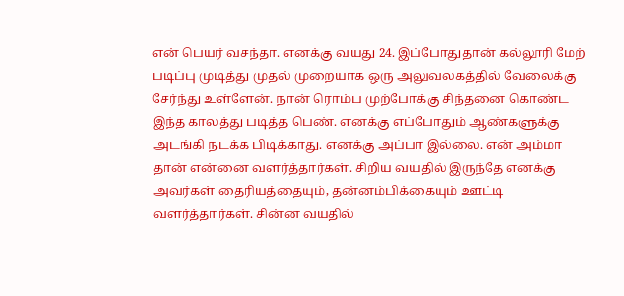என் பெயர் வசந்தா. எனக்கு வயது 24. இப்போதுதான் கல்லூரி மேற் படிப்பு முடித்து முதல் முறையாக ஒரு அலுவலகத்தில் வேலைக்கு சேர்ந்து உள்ளேன். நான் ரொம்ப முற்போக்கு சிந்தனை கொண்ட இந்த காலத்து படித்த பெண். எனக்கு எப்போதும் ஆண்களுக்கு அடங்கி நடக்க பிடிக்காது. எனக்கு அப்பா இல்லை. என் அம்மா தான் என்னை வளர்த்தார்கள். சிறிய வயதில் இருந்தே எனக்கு அவர்கள் தைரியத்தையும், தன்னம்பிக்கையும் ஊட்டி வளர்த்தார்கள். சின்ன வயதில்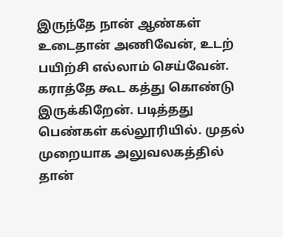இருந்தே நான் ஆண்கள் உடைதான் அணிவேன், உடற் பயிற்சி எல்லாம் செய்வேன். கராத்தே கூட கத்து கொண்டு இருக்கிறேன். படித்தது பெண்கள் கல்லூரியில். முதல் முறையாக அலுவலகத்தில் தான்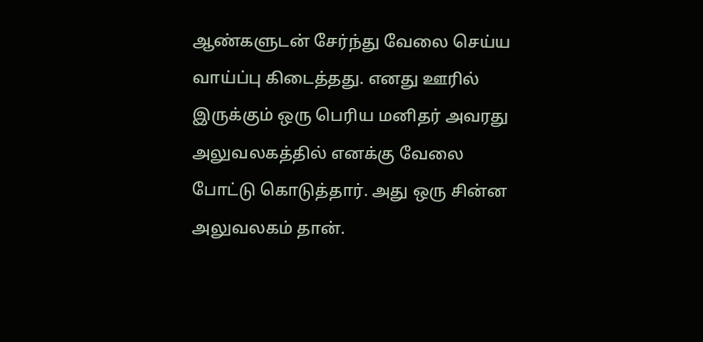ஆண்களுடன் சேர்ந்து வேலை செய்ய வாய்ப்பு கிடைத்தது. எனது ஊரில் இருக்கும் ஒரு பெரிய மனிதர் அவரது அலுவலகத்தில் எனக்கு வேலை போட்டு கொடுத்தார். அது ஒரு சின்ன அலுவலகம் தான்.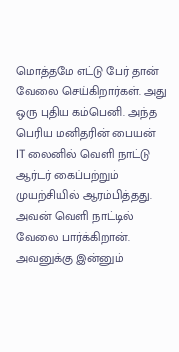மொத்தமே எட்டு பேர் தான் வேலை செய்கிறார்கள். அது ஒரு புதிய கம்பெனி. அந்த பெரிய மனிதரின் பையன் IT லைனில் வெளி நாட்டு ஆர்டர் கைப்பற்றும் முயற்சியில் ஆரம்பித்தது. அவன் வெளி நாட்டில் வேலை பார்க்கிறான். அவனுக்கு இன்னும்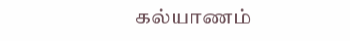கல்யாணம்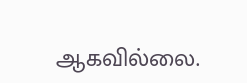ஆகவில்லை.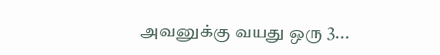அவனுக்கு வயது ஒரு 3...